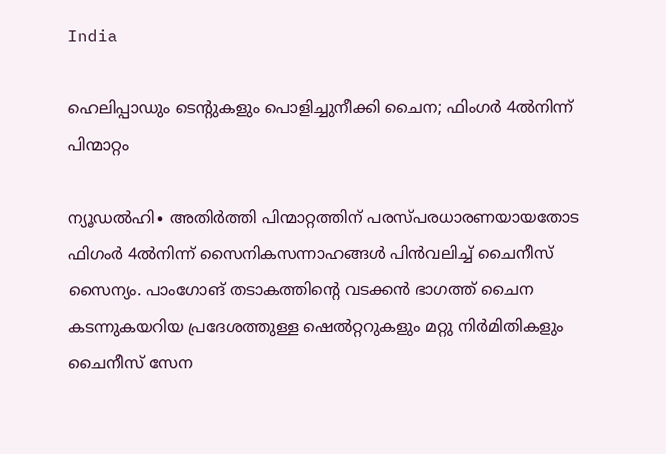India

ഹെലിപ്പാഡും ടെന്റുകളും പൊളിച്ചുനീക്കി ചൈന; ഫിംഗർ 4ൽനിന്ന് പിന്മാറ്റം

ന്യൂഡൽഹി∙ അതിർത്തി പിന്മാറ്റത്തിന് പരസ്പരധാരണയായതോട ഫിഗംർ 4ൽനിന്ന് സൈനികസന്നാഹങ്ങൾ പിൻവലിച്ച് ചൈനീസ് സൈന്യം. പാംഗോങ് തടാകത്തിന്റെ വടക്കൻ ഭാഗത്ത് ചൈന കടന്നുകയറിയ പ്രദേശത്തുള്ള ഷെൽറ്ററുകളും മറ്റു നിർമിതികളും ചൈനീസ് സേന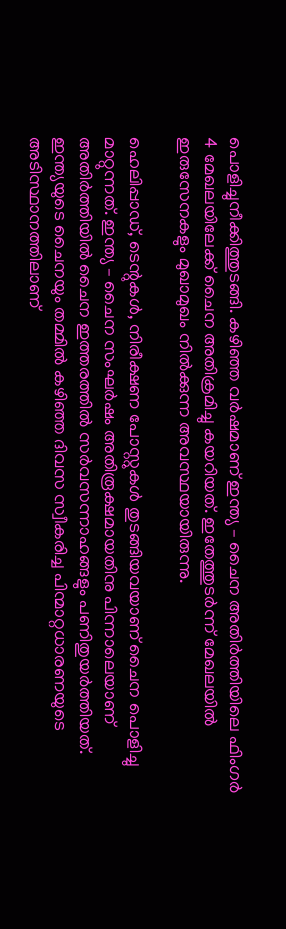പൊളിച്ചുനീക്കിത്തുടങ്ങി. കഴിഞ്ഞ വർഷമാണ് ഇന്ത്യ – ചൈന അതിർത്തിയിലെ ഫിംഗർ 4 മേഖലയിലേക്ക് ചൈന അതിക്രമിച്ചു കയറിയത്. ഇതേത്തുടർന്ന് മേഖലയിൽ ഇരുസേനകളും മുഖാമുഖം നിൽക്കുന്ന അവസ്ഥയായിരുന്നു.

ഹെലിപ്പാഡ്, ടെന്റുകൾ, നിരീക്ഷണ പോസ്റ്റുകൾ തുടങ്ങിയവയാണ് ചൈന പൊളിച്ചു മാറ്റുന്നത്. ഇന്ത്യ – ചൈന സംഘർഷം അതിരൂക്ഷമായതിനു പിന്നാലെയാണ് അതിർത്തിയിൽ ചൈന ഇത്തരത്തിൽ സര്‍വസന്നാഹങ്ങളും പണിതുയർത്തിയത്. ഇന്ത്യയുടെ ചൈനയും തമ്മിൽ കഴിഞ്ഞ ദിവസ സ്വീകരിച്ച പിന്മാറ്റധാരണയുടെ അടിസ്ഥാനത്തിലാണ്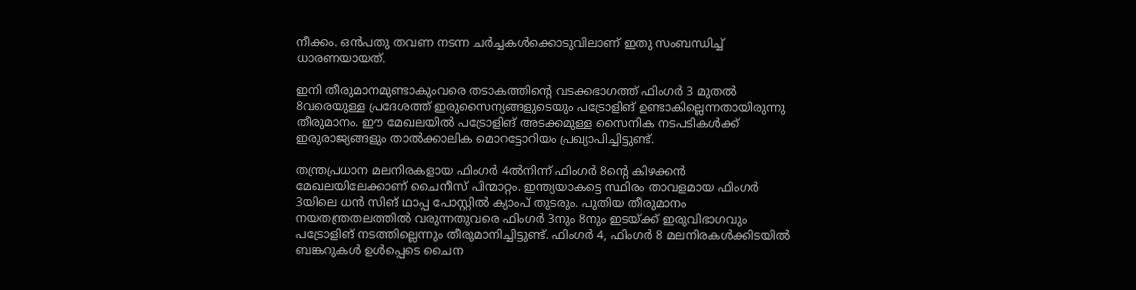നീക്കം. ഒൻപതു തവണ നടന്ന ചർച്ചകൾക്കൊടുവിലാണ് ഇതു സംബന്ധിച്ച് ധാരണയായത്.

ഇനി തീരുമാനമുണ്ടാകുംവരെ തടാകത്തിന്റെ വടക്കഭാഗത്ത് ഫിംഗർ 3 മുതൽ 8വരെയുള്ള പ്രദേശത്ത് ഇരുസൈന്യങ്ങളുടെയും പട്രോളിങ് ഉണ്ടാകില്ലെന്നതായിരുന്നു തീരുമാനം. ഈ മേഖലയിൽ പട്രോളിങ് അടക്കമുള്ള സൈനിക നടപടികൾക്ക് ഇരുരാജ്യങ്ങളും താൽക്കാലിക മൊറട്ടോറിയം പ്രഖ്യാപിച്ചിട്ടുണ്ട്.

തന്ത്രപ്രധാന മലനിരകളായ ഫിംഗർ 4ൽനിന്ന് ഫിംഗർ 8ന്റെ കിഴക്കൻ മേഖലയിലേക്കാണ് ചൈനീസ് പിന്മാറ്റം. ഇന്ത്യയാകട്ടെ സ്ഥിരം താവളമായ ഫിംഗർ 3യിലെ ധൻ സിങ് ഥാപ്പ പോസ്റ്റിൽ ക്യാംപ് തുടരും. പുതിയ തീരുമാനം നയതന്ത്രതലത്തിൽ വരുന്നതുവരെ ഫിംഗർ 3നും 8നും ഇടയ്ക്ക് ഇരുവിഭാഗവും പട്രോളിങ് നടത്തില്ലെന്നും തീരുമാനിച്ചിട്ടുണ്ട്. ഫിംഗർ 4, ഫിംഗർ 8 മലനിരകൾക്കിടയിൽ ബങ്കറുകൾ ഉൾപ്പെടെ ചൈന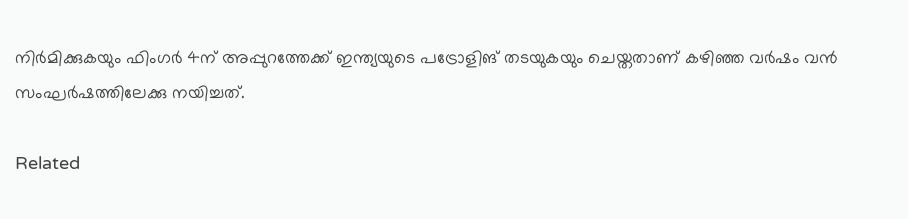നിർമിക്കുകയും ഫിംഗർ 4ന് അപ്പുറത്തേക്ക് ഇന്ത്യയുടെ പട്രോളിങ് തടയുകയും ചെയ്തതാണ് കഴിഞ്ഞ വർഷം വൻ സംഘർ‌ഷത്തിലേക്കു നയിച്ചത്.

Related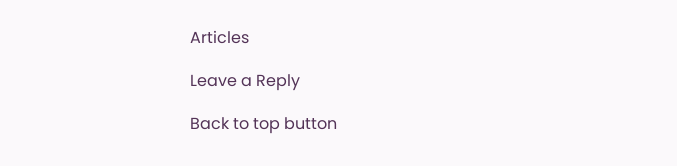Articles

Leave a Reply

Back to top button